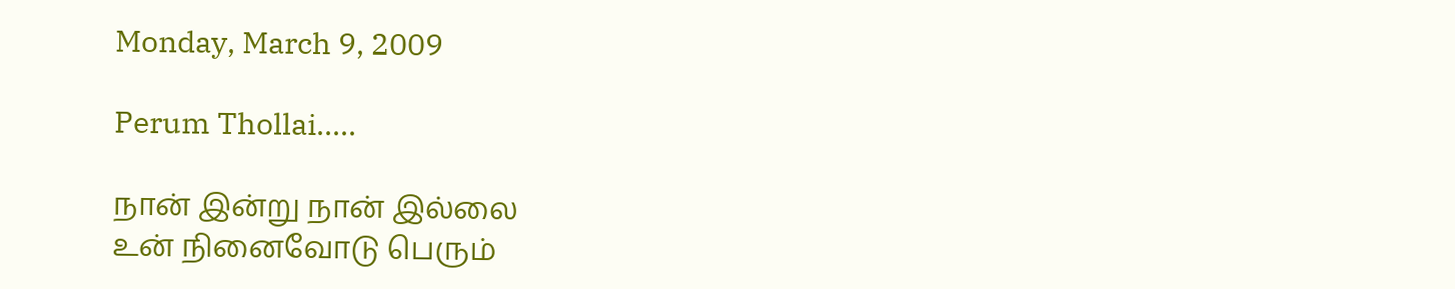Monday, March 9, 2009

Perum Thollai.....

நான் இன்று நான் இல்லை
உன் நினைவோடு பெரும்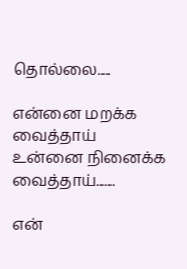தொல்லை.....

என்னை மறக்க வைத்தாய்
உன்னை நினைக்க வைத்தாய்.......

என்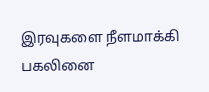இரவுகளை நீளமாக்கி
பகலினை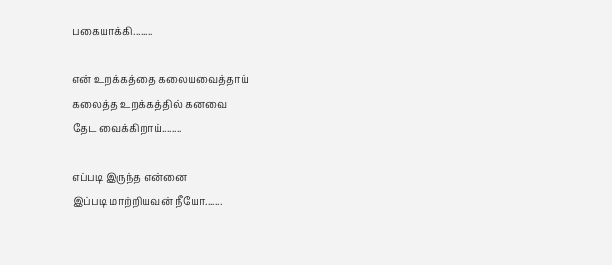பகையாக்கி........

என் உறக்கத்தை கலையவைத்தாய்
கலைத்த உறக்கத்தில் கனவை
தேட வைக்கிறாய்........

எப்படி இருந்த என்னை
இப்படி மாற்றியவன் நீயோ.......